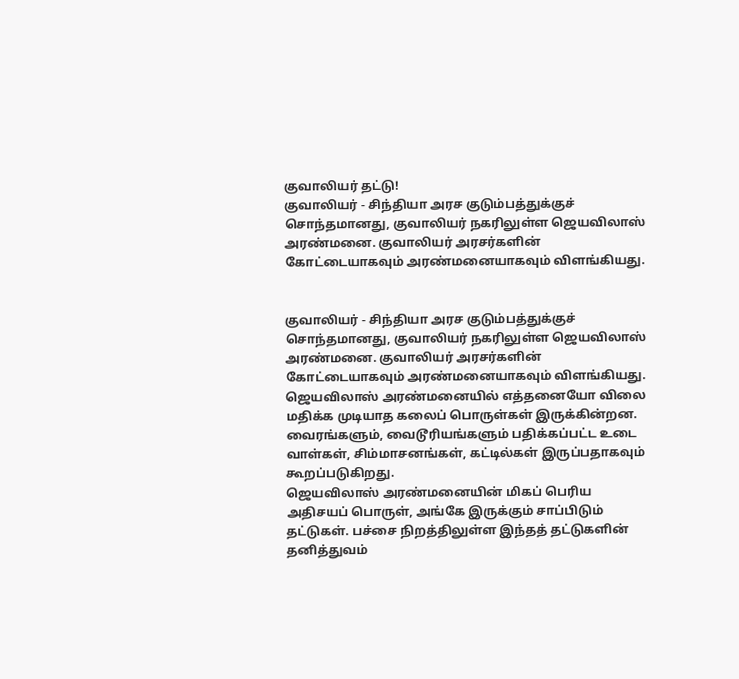குவாலியர் தட்டு!
குவாலியர் - சிந்தியா அரச குடும்பத்துக்குச் சொந்தமானது, குவாலியர் நகரிலுள்ள ஜெயவிலாஸ் அரண்மனை. குவாலியர் அரசர்களின் கோட்டையாகவும் அரண்மனையாகவும் விளங்கியது.


குவாலியர் - சிந்தியா அரச குடும்பத்துக்குச் சொந்தமானது, குவாலியர் நகரிலுள்ள ஜெயவிலாஸ் அரண்மனை. குவாலியர் அரசர்களின் கோட்டையாகவும் அரண்மனையாகவும் விளங்கியது.
ஜெயவிலாஸ் அரண்மனையில் எத்தனையோ விலை மதிக்க முடியாத கலைப் பொருள்கள் இருக்கின்றன. வைரங்களும், வைடூரியங்களும் பதிக்கப்பட்ட உடை வாள்கள், சிம்மாசனங்கள், கட்டில்கள் இருப்பதாகவும் கூறப்படுகிறது.
ஜெயவிலாஸ் அரண்மனையின் மிகப் பெரிய அதிசயப் பொருள், அங்கே இருக்கும் சாப்பிடும் தட்டுகள். பச்சை நிறத்திலுள்ள இந்தத் தட்டுகளின் தனித்துவம்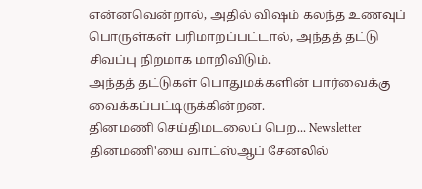என்னவென்றால், அதில் விஷம் கலந்த உணவுப் பொருள்கள் பரிமாறப்பட்டால், அந்தத் தட்டு சிவப்பு நிறமாக மாறிவிடும்.
அந்தத் தட்டுகள் பொதுமக்களின் பார்வைக்கு வைக்கப்பட்டிருக்கின்றன.
தினமணி செய்திமடலைப் பெற... Newsletter
தினமணி'யை வாட்ஸ்ஆப் சேனலில்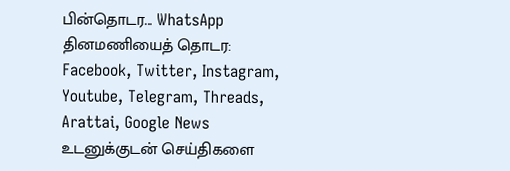பின்தொடர... WhatsApp
தினமணியைத் தொடர: Facebook, Twitter, Instagram, Youtube, Telegram, Threads, Arattai, Google News
உடனுக்குடன் செய்திகளை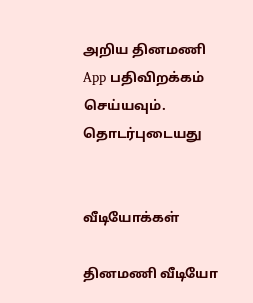அறிய தினமணி App பதிவிறக்கம் செய்யவும்.
தொடர்புடையது


வீடியோக்கள்

தினமணி வீடியோ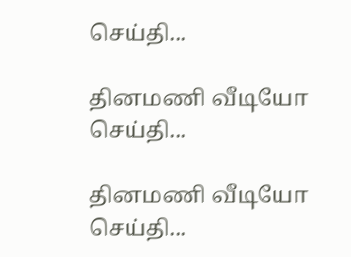செய்தி...

தினமணி வீடியோ செய்தி...

தினமணி வீடியோ செய்தி...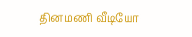தினமணி வீடியோ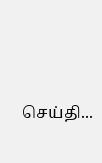செய்தி...